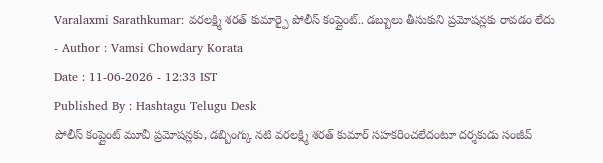Varalaxmi Sarathkumar: వరలక్ష్మి శరత్ కుమార్పై పోలీస్ కంప్లైంట్.. డబ్బులు తీసుకుని ప్రమోషన్లకు రావడం లేదు
- Author : Vamsi Chowdary Korata
Date : 11-06-2026 - 12:33 IST
Published By : Hashtagu Telugu Desk
పోలీస్ కంప్లైంట్ మూవీ ప్రమోషన్లకు, డబ్బింగ్కు నటి వరలక్ష్మి శరత్ కుమార్ సహకరించలేదంటూ దర్శకుడు సంజీవ్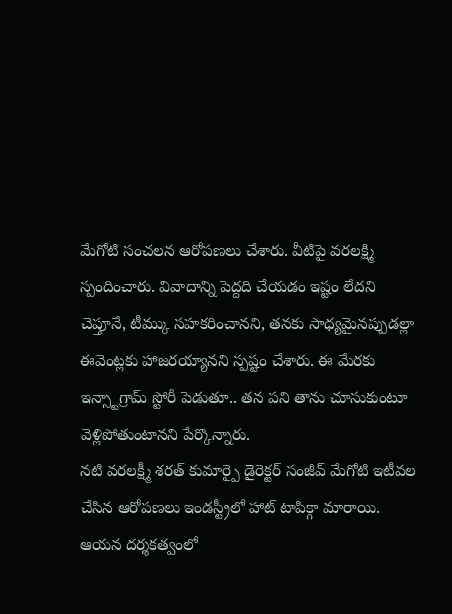మేగోటి సంచలన ఆరోపణలు చేశారు. వీటిపై వరలక్ష్మి స్పందించారు. వివాదాన్ని పెద్దది చేయడం ఇష్టం లేదని చెప్తూనే, టీమ్కు సహకరించానని, తనకు సాధ్యమైనప్పుడల్లా ఈవెంట్లకు హాజరయ్యానని స్పష్టం చేశారు. ఈ మేరకు ఇన్స్టాగ్రామ్ స్టోరీ పెడుతూ.. తన పని తాను చూసుకుంటూ వెళ్లిపోతుంటానని పేర్కొన్నారు.
నటి వరలక్ష్మీ శరత్ కుమార్పై డైరెక్టర్ సంజీవ్ మేగోటి ఇటీవల చేసిన ఆరోపణలు ఇండస్ట్రీలో హాట్ టాపిక్గా మారాయి. ఆయన దర్శకత్వంలో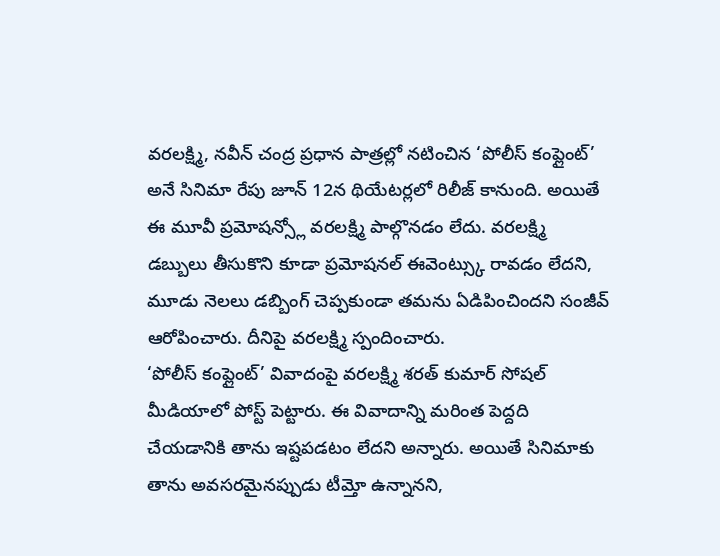వరలక్ష్మి, నవీన్ చంద్ర ప్రధాన పాత్రల్లో నటించిన ‘పోలీస్ కంప్లైంట్’ అనే సినిమా రేపు జూన్ 12న థియేటర్లలో రిలీజ్ కానుంది. అయితే ఈ మూవీ ప్రమోషన్స్లో వరలక్ష్మి పాల్గొనడం లేదు. వరలక్ష్మి డబ్బులు తీసుకొని కూడా ప్రమోషనల్ ఈవెంట్స్కు రావడం లేదని, మూడు నెలలు డబ్బింగ్ చెప్పకుండా తమను ఏడిపించిందని సంజీవ్ ఆరోపించారు. దీనిపై వరలక్ష్మి స్పందించారు.
‘పోలీస్ కంప్లైంట్’ వివాదంపై వరలక్ష్మి శరత్ కుమార్ సోషల్ మీడియాలో పోస్ట్ పెట్టారు. ఈ వివాదాన్ని మరింత పెద్దది చేయడానికి తాను ఇష్టపడటం లేదని అన్నారు. అయితే సినిమాకు తాను అవసరమైనప్పుడు టీమ్తో ఉన్నానని,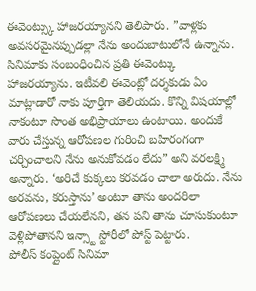ఈవెంట్స్కు హాజరయ్యానని తెలిపారు. ”వాళ్లకు అవసరమైనప్పుడల్లా నేను అందుబాటులోనే ఉన్నాను. సినిమాకు సంబంధించిన ప్రతి ఈవెంట్కు హాజరయ్యాను. ఇటీవలి ఈవెంట్లో దర్శకుడు ఏం మాట్లాడారో నాకు పూర్తిగా తెలియదు. కొన్ని విషయాల్లో నాకంటూ సొంత అభిప్రాయాలు ఉంటాయి. అందుకే వారు చేస్తున్న ఆరోపణల గురించి బహిరంగంగా చర్చించాలని నేను అనుకోవడం లేదు” అని వరలక్ష్మి అన్నారు. ‘అరిచే కుక్కలు కరవడం చాలా అరుదు. నేను అరవను, కరుస్తాను’ అంటూ తాను అందరిలా ఆరోపణలు చేయలేనని, తన పని తాను చూసుకుంటూ వెళ్లిపోతానని ఇన్స్టా స్టోరీలో పోస్ట్ పెట్టారు.
పోలీస్ కంప్లైంట్ సినిమా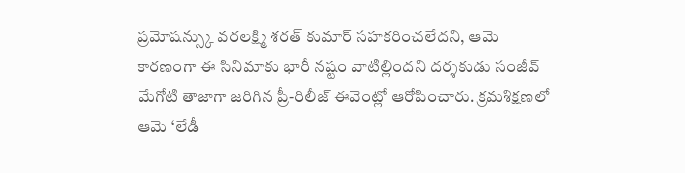ప్రమోషన్స్కు వరలక్ష్మి శరత్ కుమార్ సహకరించలేదని, ఆమె కారణంగా ఈ సినిమాకు భారీ నష్టం వాటిల్లిందని దర్శకుడు సంజీవ్ మేగోటి తాజాగా జరిగిన ప్రీ-రిలీజ్ ఈవెంట్లో ఆరోపించారు. క్రమశిక్షణలో ఆమె ‘లేడీ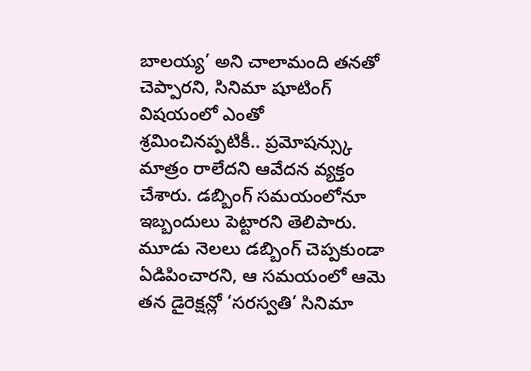బాలయ్య’ అని చాలామంది తనతో చెప్పారని, సినిమా షూటింగ్ విషయంలో ఎంతో శ్రమించినప్పటికీ.. ప్రమోషన్స్కు మాత్రం రాలేదని ఆవేదన వ్యక్తం చేశారు. డబ్బింగ్ సమయంలోనూ ఇబ్బందులు పెట్టారని తెలిపారు. మూడు నెలలు డబ్బింగ్ చెప్పకుండా ఏడిపించారని, ఆ సమయంలో ఆమె తన డైరెక్షన్లో ‘సరస్వతి’ సినిమా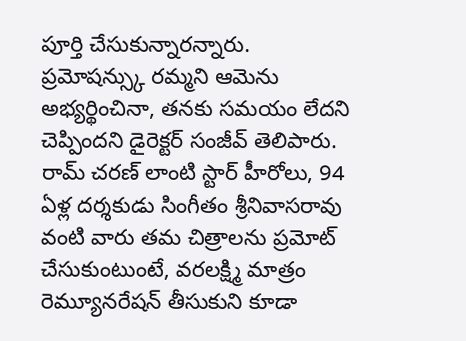పూర్తి చేసుకున్నారన్నారు.
ప్రమోషన్స్కు రమ్మని ఆమెను అభ్యర్థించినా, తనకు సమయం లేదని చెప్పిందని డైరెక్టర్ సంజీవ్ తెలిపారు. రామ్ చరణ్ లాంటి స్టార్ హీరోలు, 94 ఏళ్ల దర్శకుడు సింగీతం శ్రీనివాసరావు వంటి వారు తమ చిత్రాలను ప్రమోట్ చేసుకుంటుంటే, వరలక్ష్మి మాత్రం రెమ్యూనరేషన్ తీసుకుని కూడా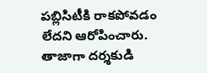పబ్లిసిటీకి రాకపోవడం లేదని ఆరోపించారు. తాజాగా దర్శకుడి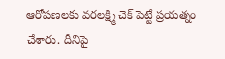ఆరోపణలకు వరలక్ష్మి చెక్ పెట్టే ప్రయత్నం చేశారు. దీనిపై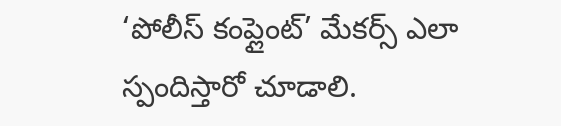‘పోలీస్ కంప్లైంట్’ మేకర్స్ ఎలా స్పందిస్తారో చూడాలి.